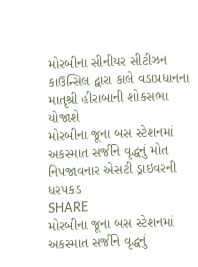મોરબીના સીનીયર સીટીઝન કાઉન્સિલ દ્વારા કાલે વડાપ્રધાનના માતૃશ્રી હીરાબાની શોકસભા યોજાશે
મોરબીના જૂના બસ સ્ટેશનમાં અકસ્માત સર્જીને વૃદ્ધનું મોત નિપજાવનાર એસટી ડ્રાઇવરની ધરપકડ
SHARE
મોરબીના જૂના બસ સ્ટેશનમાં અકસ્માત સર્જીને વૃદ્ધનું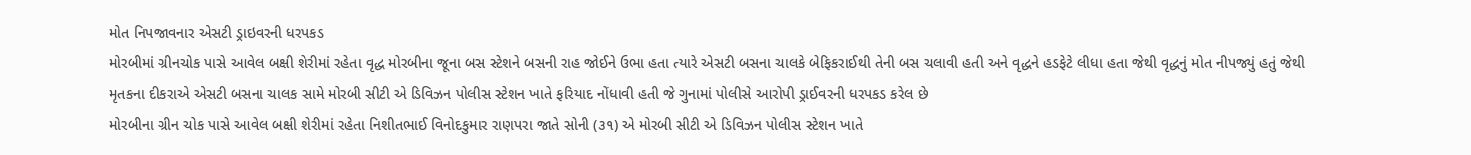મોત નિપજાવનાર એસટી ડ્રાઇવરની ધરપકડ
મોરબીમાં ગ્રીનચોક પાસે આવેલ બક્ષી શેરીમાં રહેતા વૃદ્ધ મોરબીના જૂના બસ સ્ટેશને બસની રાહ જોઈને ઉભા હતા ત્યારે એસટી બસના ચાલકે બેફિકરાઈથી તેની બસ ચલાવી હતી અને વૃદ્ધને હડફેટે લીધા હતા જેથી વૃદ્ધનું મોત નીપજ્યું હતું જેથી મૃતકના દીકરાએ એસટી બસના ચાલક સામે મોરબી સીટી એ ડિવિઝન પોલીસ સ્ટેશન ખાતે ફરિયાદ નોંધાવી હતી જે ગુનામાં પોલીસે આરોપી ડ્રાઈવરની ધરપકડ કરેલ છે
મોરબીના ગ્રીન ચોક પાસે આવેલ બક્ષી શેરીમાં રહેતા નિશીતભાઈ વિનોદકુમાર રાણપરા જાતે સોની (૩૧) એ મોરબી સીટી એ ડિવિઝન પોલીસ સ્ટેશન ખાતે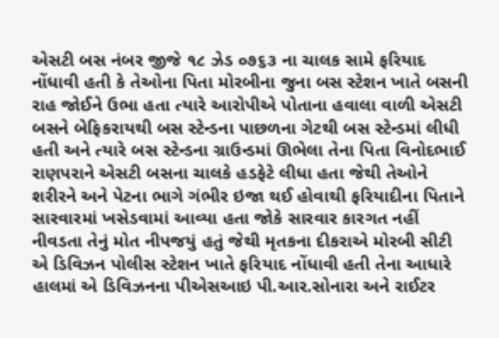એસટી બસ નંબર જીજે ૧૮ ઝેડ ૦૭૬૩ ના ચાલક સામે ફરિયાદ નોંધાવી હતી કે તેઓના પિતા મોરબીના જુના બસ સ્ટેશન ખાતે બસની રાહ જોઈને ઉભા હતા ત્યારે આરોપીએ પોતાના હવાલા વાળી એસટી બસને બેફિકરાયથી બસ સ્ટેન્ડના પાછળના ગેટથી બસ સ્ટેન્ડમાં લીધી હતી અને ત્યારે બસ સ્ટેન્ડના ગ્રાઉન્ડમાં ઊભેલા તેના પિતા વિનોદભાઈ રાણપરાને એસટી બસના ચાલકે હડફેટે લીધા હતા જેથી તેઓને શરીરને અને પેટના ભાગે ગંભીર ઇજા થઈ હોવાથી ફરિયાદીના પિતાને સારવારમાં ખસેડવામાં આવ્યા હતા જોકે સારવાર કારગત નહીં નીવડતા તેનું મોત નીપજયું હતું જેથી મૃતકના દીકરાએ મોરબી સીટી એ ડિવિઝન પોલીસ સ્ટેશન ખાતે ફરિયાદ નોંધાવી હતી તેના આધારે હાલમાં એ ડિવિઝનના પીએસઆઇ પી.આર.સોનારા અને રાઈટર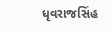ધૃવરાજસિંહ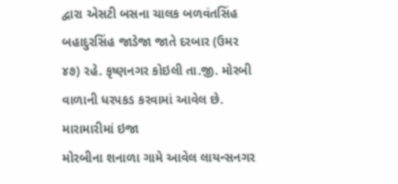દ્વારા એસટી બસના ચાલક બળવંતસિંહ બહાદુરસિંહ જાડેજા જાતે દરબાર (ઉમર ૪૭) રહે. કૃષ્ણનગર કોઇલી તા.જી. મોરબી વાળાની ધરપકડ કરવામાં આવેલ છે.
મારામારીમાં ઇજા
મોરબીના શનાળા ગામે આવેલ લાયન્સનગર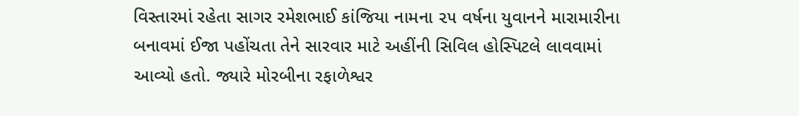વિસ્તારમાં રહેતા સાગર રમેશભાઈ કાંજિયા નામના ૨૫ વર્ષના યુવાનને મારામારીના બનાવમાં ઈજા પહોંચતા તેને સારવાર માટે અહીંની સિવિલ હોસ્પિટલે લાવવામાં આવ્યો હતો. જ્યારે મોરબીના રફાળેશ્વર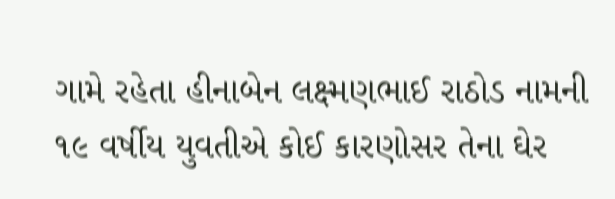ગામે રહેતા હીનાબેન લક્ષ્મણભાઈ રાઠોડ નામની ૧૯ વર્ષીય યુવતીએ કોઈ કારણોસર તેના ઘેર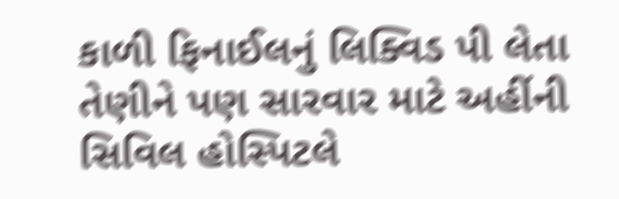કાળી ફિનાઈલનું લિક્વિડ પી લેતા તેણીને પણ સારવાર માટે અહીંની સિવિલ હોસ્પિટલે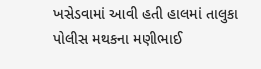ખસેડવામાં આવી હતી હાલમાં તાલુકા પોલીસ મથકના મણીભાઈ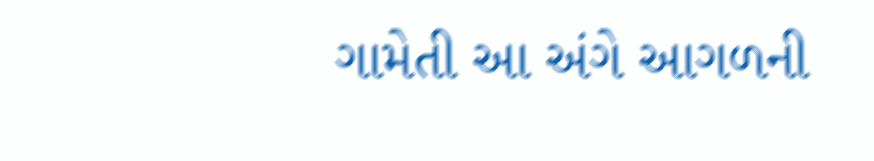ગામેતી આ અંગે આગળની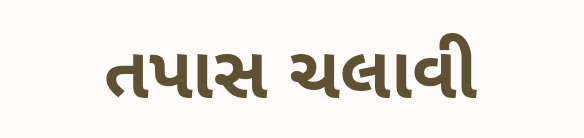તપાસ ચલાવી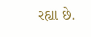રહ્યા છે.